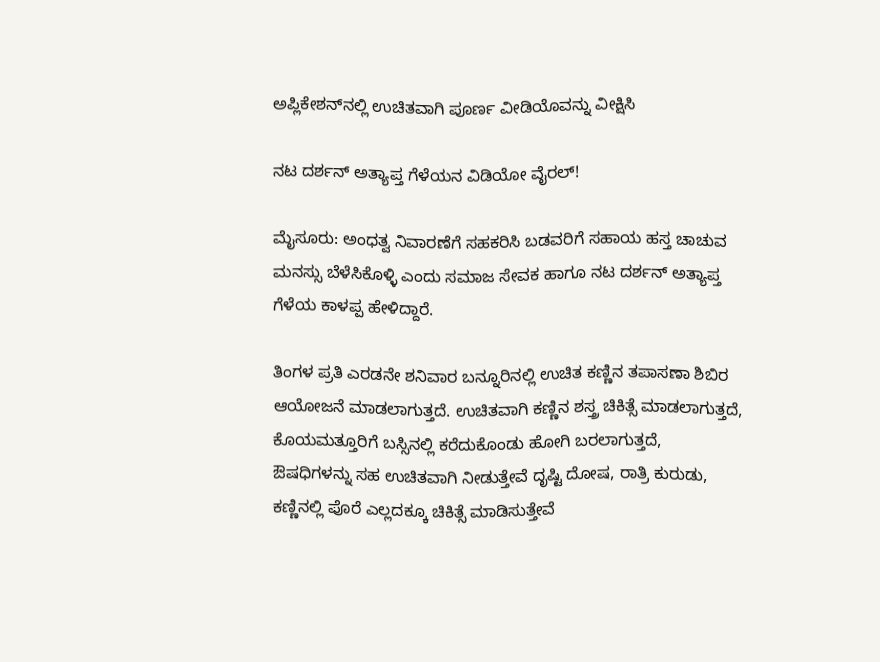ಅಪ್ಲಿಕೇಶನ್‌ನಲ್ಲಿ ಉಚಿತವಾಗಿ ಪೂರ್ಣ ವೀಡಿಯೊವನ್ನು ವೀಕ್ಷಿಸಿ

ನಟ ದರ್ಶನ್ ಅತ್ಯಾಪ್ತ ಗೆಳೆಯನ ವಿಡಿಯೋ ವೈರಲ್!

ಮೈಸೂರು: ಅಂಧತ್ವ ನಿವಾರಣೆಗೆ ಸಹಕರಿಸಿ ಬಡವರಿಗೆ ಸಹಾಯ ಹಸ್ತ ಚಾಚುವ ಮನಸ್ಸು ಬೆಳೆಸಿಕೊಳ್ಳಿ ಎಂದು ಸಮಾಜ ಸೇವಕ ಹಾಗೂ ನಟ ದರ್ಶನ್ ಅತ್ಯಾಪ್ತ ಗೆಳೆಯ ಕಾಳಪ್ಪ ಹೇಳಿದ್ದಾರೆ.

ತಿಂಗಳ ಪ್ರತಿ ಎರಡನೇ ಶನಿವಾರ ಬನ್ನೂರಿನಲ್ಲಿ ಉಚಿತ ಕಣ್ಣಿನ ತಪಾಸಣಾ ಶಿಬಿರ ಆಯೋಜನೆ ಮಾಡಲಾಗುತ್ತದೆ. ಉಚಿತವಾಗಿ ಕಣ್ಣಿನ ಶಸ್ತ್ರ ಚಿಕಿತ್ಸೆ ಮಾಡಲಾಗುತ್ತದೆ, ಕೊಯಮತ್ತೂರಿಗೆ ಬಸ್ಸಿನಲ್ಲಿ ಕರೆದುಕೊಂಡು ಹೋಗಿ ಬರಲಾಗುತ್ತದೆ, ಔಷಧಿಗಳನ್ನು ಸಹ ಉಚಿತವಾಗಿ ನೀಡುತ್ತೇವೆ ದೃಷ್ಟಿ ದೋಷ, ರಾತ್ರಿ ಕುರುಡು, ಕಣ್ಣಿನಲ್ಲಿ ಪೊರೆ ಎಲ್ಲದಕ್ಕೂ ಚಿಕಿತ್ಸೆ ಮಾಡಿಸುತ್ತೇವೆ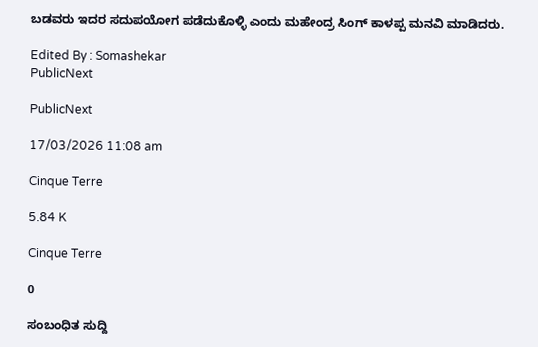ಬಡವರು ಇದರ ಸದುಪಯೋಗ ಪಡೆದುಕೊಳ್ಳಿ ಎಂದು ಮಹೇಂದ್ರ ಸಿಂಗ್ ಕಾಳಪ್ಪ ಮನವಿ ಮಾಡಿದರು.

Edited By : Somashekar
PublicNext

PublicNext

17/03/2026 11:08 am

Cinque Terre

5.84 K

Cinque Terre

0

ಸಂಬಂಧಿತ ಸುದ್ದಿ